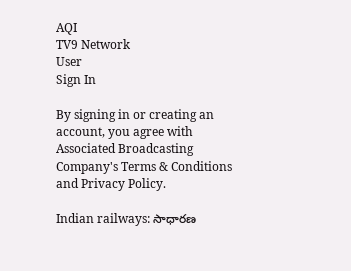AQI
TV9 Network
User
Sign In

By signing in or creating an account, you agree with Associated Broadcasting Company's Terms & Conditions and Privacy Policy.

Indian railways: సాధారణ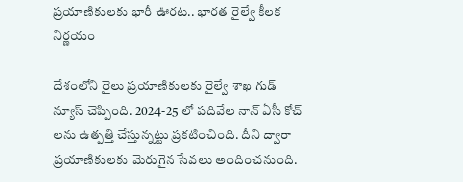ప్రయాణికులకు భారీ ఊరట.. భారత రైల్వే కీలక నిర్ణయం

దేశంలోని రైలు ప్రయాణికులకు రైల్వే శాఖ గుడ్ న్యూస్ చెప్పింది. 2024-25 లో పదివేల నాన్ ఏసీ కోచ్ లను ఉత్పత్తి చేస్తున్నట్టు ప్రకటించింది. దీని ద్వారా ప్రయాణికులకు మెరుగైన సేవలు అందించనుంది.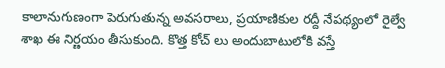కాలానుగుణంగా పెరుగుతున్న అవసరాలు, ప్రయాణికుల రద్దీ నేపథ్యంలో రైల్వే శాఖ ఈ నిర్ణయం తీసుకుంది. కొత్త కోచ్ లు అందుబాటులోకి వస్తే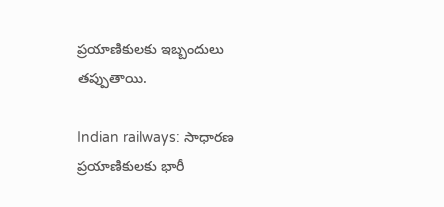ప్రయాణికులకు ఇబ్బందులు తప్పుతాయి.

Indian railways: సాధారణ ప్రయాణికులకు భారీ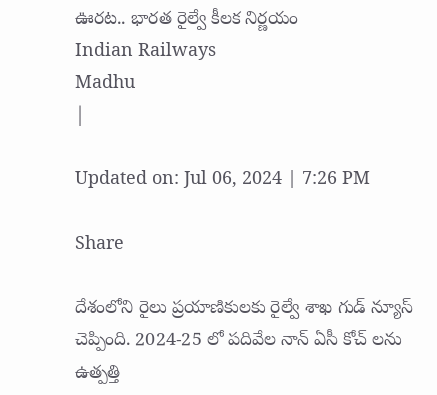ఊరట.. భారత రైల్వే కీలక నిర్ణయం
Indian Railways
Madhu
|

Updated on: Jul 06, 2024 | 7:26 PM

Share

దేశంలోని రైలు ప్రయాణికులకు రైల్వే శాఖ గుడ్ న్యూస్ చెప్పింది. 2024-25 లో పదివేల నాన్ ఏసీ కోచ్ లను ఉత్పత్తి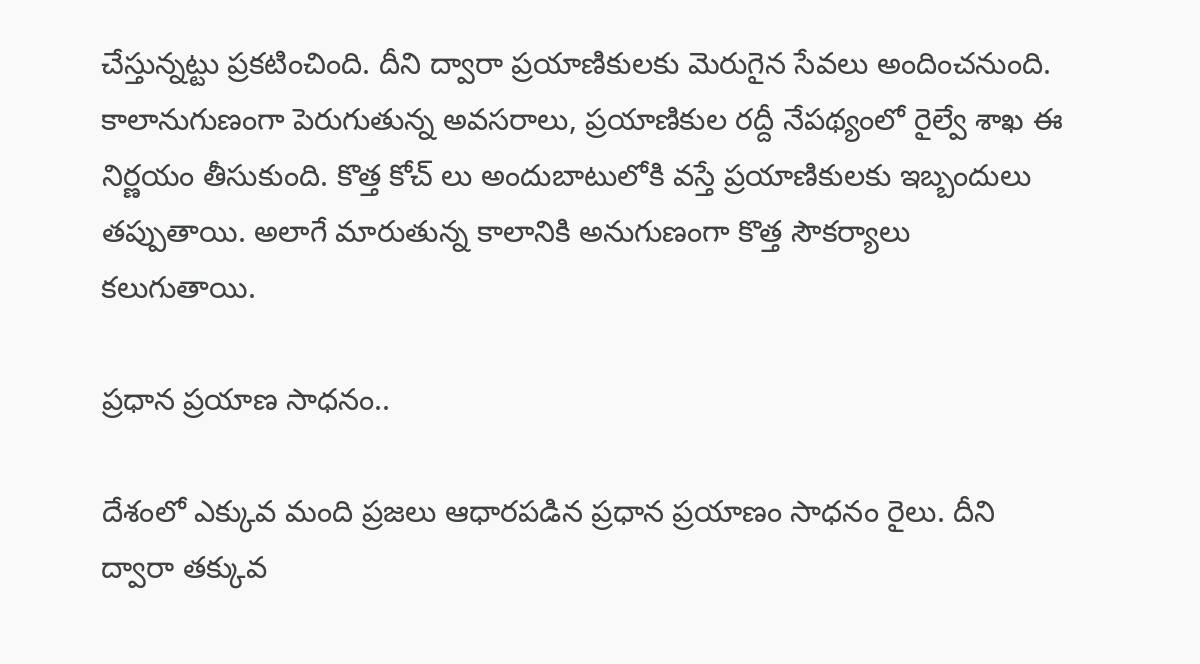చేస్తున్నట్టు ప్రకటించింది. దీని ద్వారా ప్రయాణికులకు మెరుగైన సేవలు అందించనుంది. కాలానుగుణంగా పెరుగుతున్న అవసరాలు, ప్రయాణికుల రద్దీ నేపథ్యంలో రైల్వే శాఖ ఈ నిర్ణయం తీసుకుంది. కొత్త కోచ్ లు అందుబాటులోకి వస్తే ప్రయాణికులకు ఇబ్బందులు తప్పుతాయి. అలాగే మారుతున్న కాలానికి అనుగుణంగా కొత్త సౌకర్యాలు కలుగుతాయి.

ప్రధాన ప్రయాణ సాధనం..

దేశంలో ఎక్కువ మంది ప్రజలు ఆధారపడిన ప్రధాన ప్రయాణం సాధనం రైలు. దీని ద్వారా తక్కువ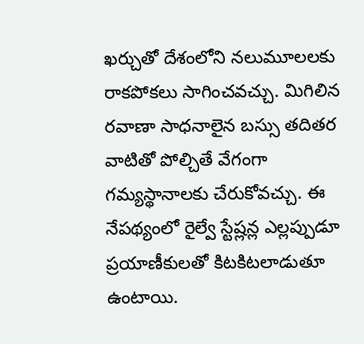ఖర్చుతో దేశంలోని నలుమూలలకు రాకపోకలు సాగించవచ్చు. మిగిలిన రవాణా సాధనాలైన బస్సు తదితర వాటితో పోల్చితే వేగంగా గమ్యస్థానాలకు చేరుకోవచ్చు. ఈ నేపథ్యంలో రైల్వే స్టేష్లన్ల ఎల్లప్పుడూ ప్రయాణీకులతో కిటకిటలాడుతూ ఉంటాయి.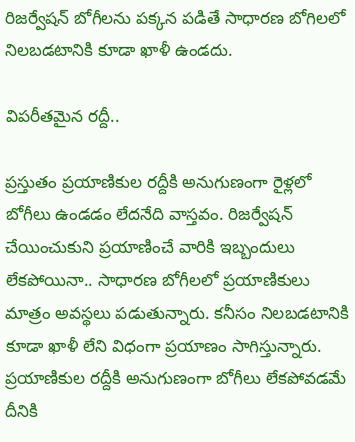రిజర్వేషన్ బోగీలను పక్కన పడితే సాధారణ బోగిలలో నిలబడటానికి కూడా ఖాళీ ఉండదు.

విపరీతమైన రద్దీ..

ప్రస్తుతం ప్రయాణికుల రద్దీకి అనుగుణంగా రైళ్లలో బోగీలు ఉండడం లేదనేది వాస్తవం. రిజర్వేషన్ చేయించుకుని ప్రయాణించే వారికి ఇబ్బందులు లేకపోయినా.. సాధారణ బోగీలలో ప్రయాణికులు మాత్రం అవస్థలు పడుతున్నారు. కనీసం నిలబడటానికి కూడా ఖాళీ లేని విధంగా ప్రయాణం సాగిస్తున్నారు. ప్రయాణికుల రద్దీకి అనుగుణంగా బోగీలు లేకపోవడమే దీనికి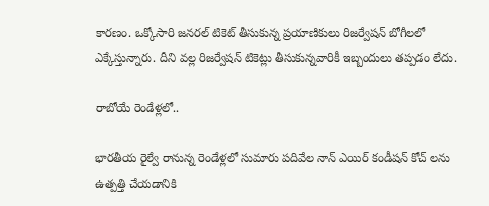కారణం. ఒక్కోసారి జనరల్ టికెట్ తీసుకున్న ప్రయాణికులు రిజర్వేషన్ బోగీలలో ఎక్కేస్తున్నారు. దీని వల్ల రిజర్వేషన్ టికెట్లు తీసుకున్నవారికీ ఇబ్బందులు తప్పడం లేదు.

రాబోయే రెండేళ్లలో..

భారతీయ రైల్వే రానున్న రెండేళ్లలో సుమారు పదివేల నాన్ ఎయిర్ కండీషన్ కోచ్ లను ఉత్పత్తి చేయడానికి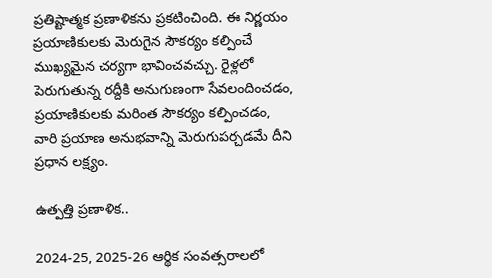ప్రతిష్టాత్మక ప్రణాళికను ప్రకటించింది. ఈ నిర్ణయం ప్రయాణికులకు మెరుగైన సౌకర్యం కల్పించే ముఖ్యమైన చర్యగా భావించవచ్చు. రైళ్లలో పెరుగుతున్న రద్దీకి అనుగుణంగా సేవలందించడం, ప్రయాణికులకు మరింత సౌకర్యం కల్పించడం, వారి ప్రయాణ అనుభవాన్ని మెరుగుపర్చడమే దీని ప్రధాన లక్ష్యం.

ఉత్పత్తి ప్రణాళిక..

2024-25, 2025-26 ఆర్థిక సంవత్సరాలలో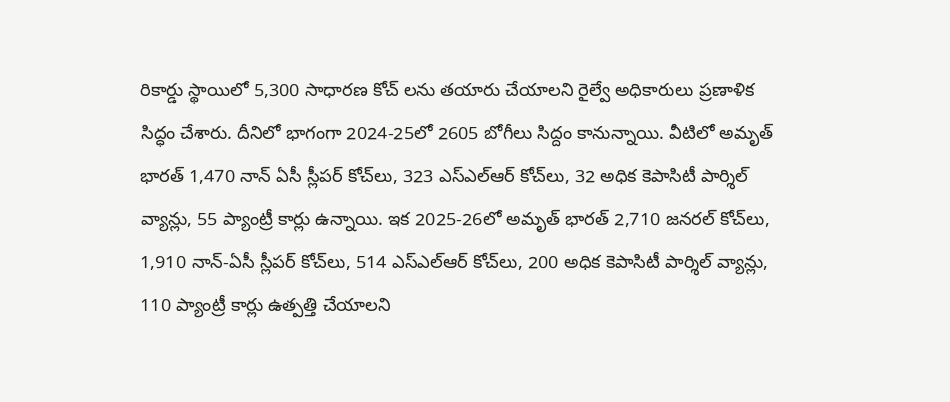రికార్డు స్థాయిలో 5,300 సాధారణ కోచ్ లను తయారు చేయాలని రైల్వే అధికారులు ప్రణాళిక సిద్ధం చేశారు. దీనిలో భాగంగా 2024-25లో 2605 బోగీలు సిద్దం కానున్నాయి. వీటిలో అమృత్ భారత్ 1,470 నాన్ ఏసీ స్లీపర్ కోచ్‌లు, 323 ఎస్ఎల్ఆర్ కోచ్‌లు, 32 అధిక కెపాసిటీ పార్శిల్ వ్యాన్లు, 55 ప్యాంట్రీ కార్లు ఉన్నాయి. ఇక 2025-26లో అమృత్ భారత్ 2,710 జనరల్ కోచ్‌లు, 1,910 నాన్-ఏసీ స్లీపర్ కోచ్‌లు, 514 ఎస్ఎల్ఆర్ కోచ్‌లు, 200 అధిక కెపాసిటీ పార్శిల్ వ్యాన్లు, 110 ప్యాంట్రీ కార్లు ఉత్పత్తి చేయాలని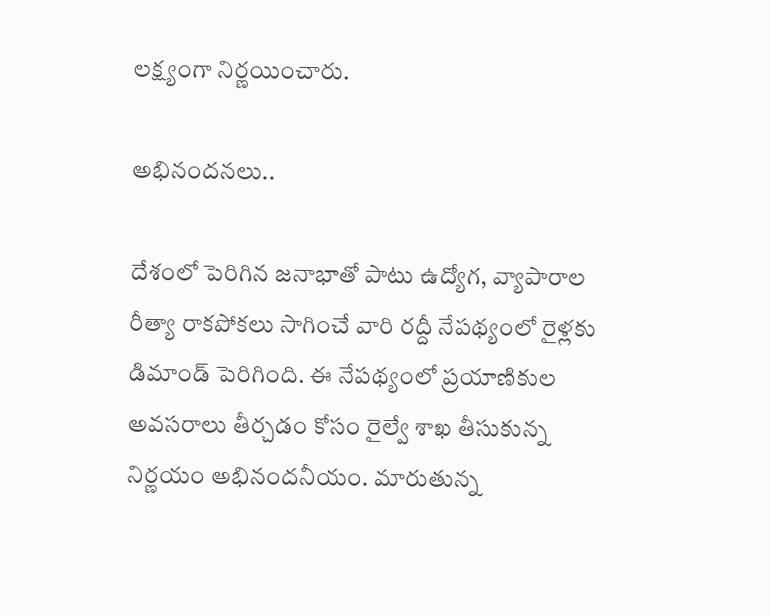లక్ష్యంగా నిర్ణయించారు.

అభినందనలు..

దేశంలో పెరిగిన జనాభాతో పాటు ఉద్యోగ, వ్యాపారాల రీత్యా రాకపోకలు సాగించే వారి రద్దీ నేపథ్యంలో రైళ్లకు డిమాండ్ పెరిగింది. ఈ నేపథ్యంలో ప్రయాణికుల అవసరాలు తీర్చడం కోసం రైల్వే శాఖ తీసుకున్న నిర్ణయం అభినందనీయం. మారుతున్న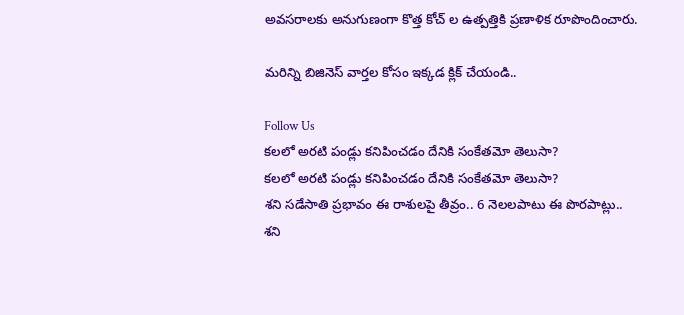అవసరాలకు అనుగుణంగా కొత్త కోచ్ ల ఉత్పత్తికి ప్రణాళిక రూపొందించారు.

మరిన్ని బిజినెస్ వార్తల కోసం ఇక్కడ క్లిక్ చేయండి..

Follow Us
కలలో అరటి పండ్లు కనిపించడం దేనికి సంకేతమో తెలుసా?
కలలో అరటి పండ్లు కనిపించడం దేనికి సంకేతమో తెలుసా?
శని సడేసాతి ప్రభావం ఈ రాశులపై తీవ్రం.. 6 నెలలపాటు ఈ పొరపాట్లు..
శని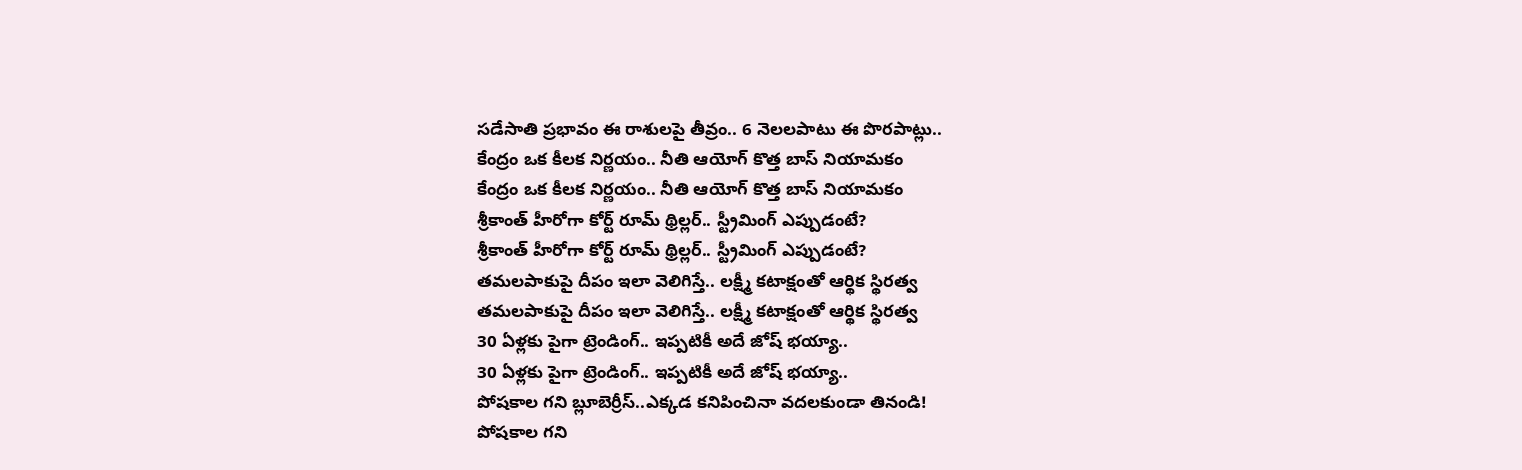సడేసాతి ప్రభావం ఈ రాశులపై తీవ్రం.. 6 నెలలపాటు ఈ పొరపాట్లు..
కేంద్రం ఒక కీలక నిర్ణయం.. నీతి ఆయోగ్ కొత్త బాస్‌ నియామకం
కేంద్రం ఒక కీలక నిర్ణయం.. నీతి ఆయోగ్ కొత్త బాస్‌ నియామకం
శ్రీకాంత్ హీరోగా కోర్ట్ రూమ్ థ్రిల్లర్.. స్ట్రీమింగ్ ఎప్పుడంటే?
శ్రీకాంత్ హీరోగా కోర్ట్ రూమ్ థ్రిల్లర్.. స్ట్రీమింగ్ ఎప్పుడంటే?
తమలపాకుపై దీపం ఇలా వెలిగిస్తే.. లక్ష్మీ కటాక్షంతో ఆర్థిక స్థిరత్వ
తమలపాకుపై దీపం ఇలా వెలిగిస్తే.. లక్ష్మీ కటాక్షంతో ఆర్థిక స్థిరత్వ
30 ఏళ్లకు పైగా ట్రెండింగ్.. ఇప్పటికీ అదే జోష్ భయ్యా..
30 ఏళ్లకు పైగా ట్రెండింగ్.. ఇప్పటికీ అదే జోష్ భయ్యా..
పోషకాల గని బ్లూబెర్రీస్..ఎక్కడ కనిపించినా వదలకుండా తినండి!
పోషకాల గని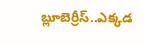బ్లూబెర్రీస్..ఎక్కడ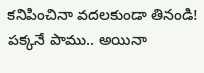కనిపించినా వదలకుండా తినండి!
పక్కనే పాము.. అయినా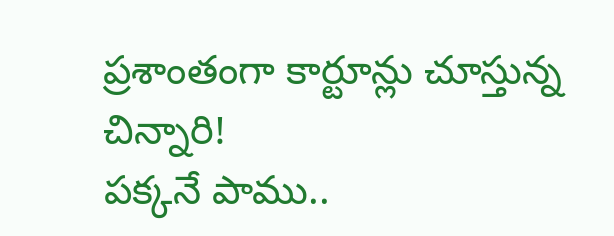ప్రశాంతంగా కార్టూన్లు చూస్తున్న చిన్నారి!
పక్కనే పాము..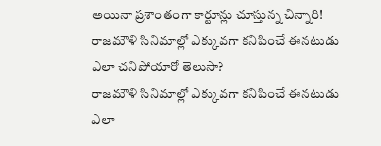అయినా ప్రశాంతంగా కార్టూన్లు చూస్తున్న చిన్నారి!
రాజమౌళి సినిమాల్లో ఎక్కువగా కనిపించే ఈనటుడు ఎలా చనిపోయారో తెలుసా?
రాజమౌళి సినిమాల్లో ఎక్కువగా కనిపించే ఈనటుడు ఎలా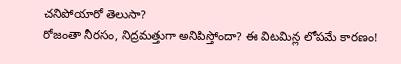చనిపోయారో తెలుసా?
రోజంతా నీరసం, నిద్రమత్తుగా అనిపిస్తోందా? ఈ విటమిన్ల లోపమే కారణం!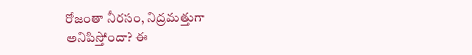రోజంతా నీరసం, నిద్రమత్తుగా అనిపిస్తోందా? ఈ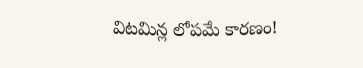విటమిన్ల లోపమే కారణం!